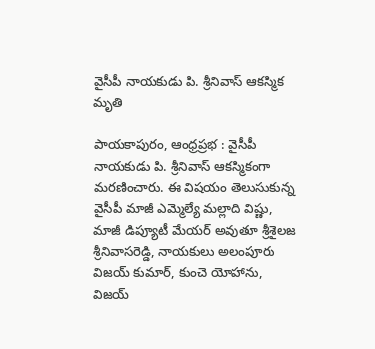వైసీపీ నాయకుడు పి. శ్రీనివాస్ ఆకస్మిక మృతి

పాయకాపురం, ఆంధ్రప్రభ : వైసీపీ నాయకుడు పి. శ్రీనివాస్ ఆకస్మికంగా మరణించారు. ఈ విషయం తెలుసుకున్న వైసీపీ మాజీ ఎమ్మెల్యే మల్లాది విష్ణు, మాజీ డిప్యూటీ మేయర్ అవుతూ శ్రీశైలజ శ్రీనివాసరెడ్డి, నాయకులు అలంపూరు విజయ్ కుమార్, కుంచె యోహాను, విజయ్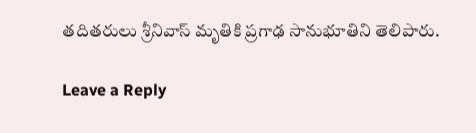తదితరులు శ్రీనివాస్ మృతికి ప్రగాఢ సానుభూతిని తెలిపారు.

Leave a Reply